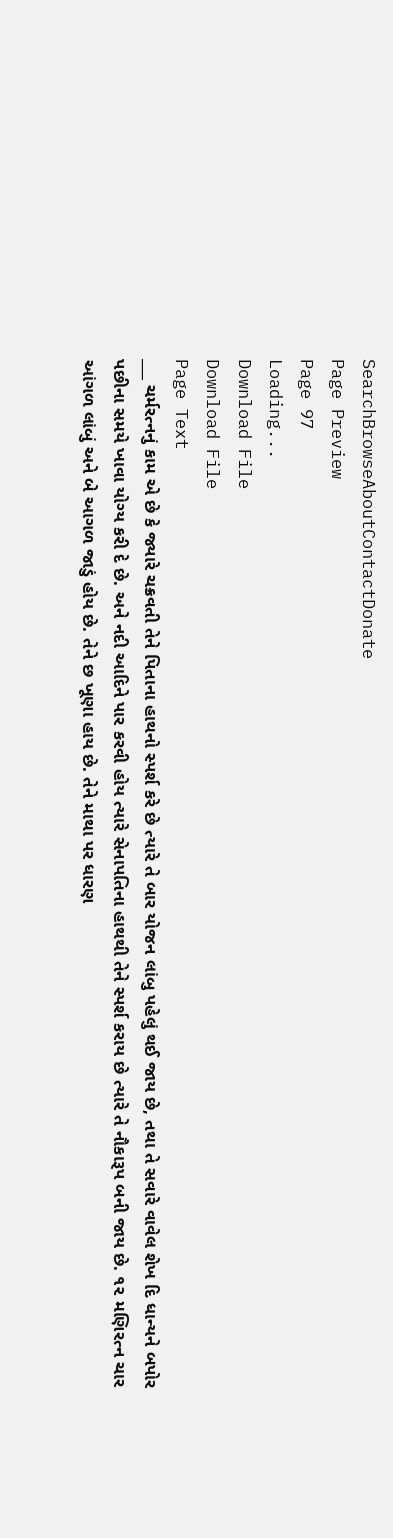SearchBrowseAboutContactDonate
Page Preview
Page 97
Loading...
Download File
Download File
Page Text
___ ચર્મરત્નનું કામ એ છે કે જ્યારે ચક્રવતી તેને પિતાના હાથનો સ્પર્શ કરે છે ત્યારે તે બાર યોજન લાંબુ પહેલું થઈ જાય છે, તથા તે સવારે વાવેલ શેખ દિ ધાન્યને બપોર પછીના સમયે ખાવા યોગ્ય કરી દે છે. અને નદી આદિને પાર કરવી હોય ત્યારે સેનાપતિના હાથથી તેને સ્પર્શ કરાય છે ત્યારે તે નૌકારૂપ બની જાય છે. ૧૨ મણિરત્ન ચાર આંગળ લાંબું અને બે આગળ જાડું હોય છે. તેને છ ખૂણા હાય છે. તેને માથા પર ધારણ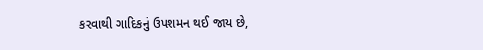કરવાથી ગાદિકનું ઉપશમન થઈ જાય છે,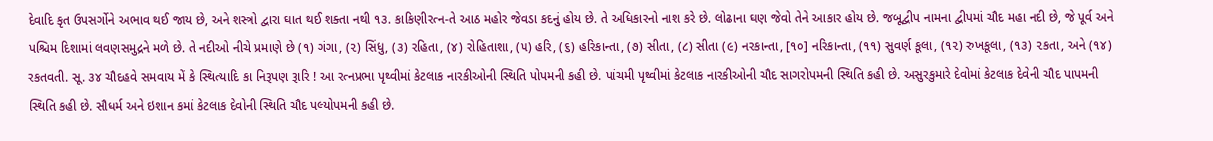દેવાદિ કૃત ઉપસર્ગોને અભાવ થઈ જાય છે, અને શસ્ત્રો દ્વારા ઘાત થઈ શક્તા નથી ૧૩. કાકિણીરત્ન-તે આઠ મહોર જેવડા કદનું હોય છે. તે અધિકારનો નાશ કરે છે. લોઢાના ઘણ જેવો તેને આકાર હોય છે. જબૂદ્વીપ નામના દ્વીપમાં ચૌદ મહા નદી છે, જે પૂર્વ અને પશ્ચિમ દિશામાં લવણસમુદ્રને મળે છે. તે નદીઓ નીચે પ્રમાણે છે (૧) ગંગા, (૨) સિંધુ, (૩) રહિતા, (૪) રોહિતાશા, (૫) હરિ, (૬) હરિકાન્તા, (૭) સીતા, (૮) સીતા (૯) નરકાન્તા, [૧૦] નરિકાન્તા, (૧૧) સુવર્ણ કૂલા, (૧૨) રુખકૂલા, (૧૩) ૨કતા, અને (૧૪) રકતવતી. સૂ. ૩૪ ચૌદહવે સમવાય મેં કે સ્થિત્યાદિ કા નિરૂપણ રૂારિ ! આ રત્નપ્રભા પૃથ્વીમાં કેટલાક નારકીઓની સ્થિતિ પોપમની કહી છે. પાંચમી પૃથ્વીમાં કેટલાક નારકીઓની ચૌદ સાગરોપમની સ્થિતિ કહી છે. અસુરકુમારે દેવોમાં કેટલાક દેવેની ચૌદ પાપમની સ્થિતિ કહી છે. સૌધર્મ અને ઇશાન કમાં કેટલાક દેવોની સ્થિતિ ચૌદ પલ્યોપમની કહી છે.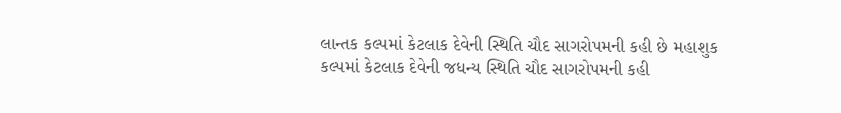લાન્તક કલ્પમાં કેટલાક દેવેની સ્થિતિ ચૌદ સાગરોપમની કહી છે મહાશુક કલ્પમાં કેટલાક દેવેની જધન્ય સ્થિતિ ચૌદ સાગરોપમની કહી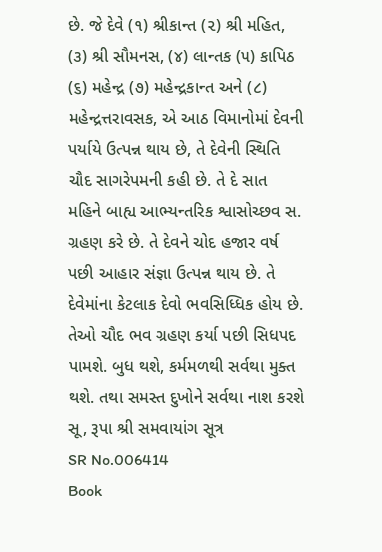છે. જે દેવે (૧) શ્રીકાન્ત (૨) શ્રી મહિત, (૩) શ્રી સૌમનસ, (૪) લાન્તક (૫) કાપિઠ (૬) મહેન્દ્ર (૭) મહેન્દ્રકાન્ત અને (૮) મહેન્દ્રત્તરાવસક, એ આઠ વિમાનોમાં દેવની પર્યાયે ઉત્પન્ન થાય છે, તે દેવેની સ્થિતિ ચૌદ સાગરેપમની કહી છે. તે દે સાત મહિને બાહ્ય આભ્યન્તરિક શ્વાસોચ્છવ સ. ગ્રહણ કરે છે. તે દેવને ચોદ હજાર વર્ષ પછી આહાર સંજ્ઞા ઉત્પન્ન થાય છે. તે દેવેમાંના કેટલાક દેવો ભવસિધ્ધિક હોય છે. તેઓ ચૌદ ભવ ગ્રહણ કર્યા પછી સિધપદ પામશે. બુધ થશે, કર્મમળથી સર્વથા મુક્ત થશે. તથા સમસ્ત દુખોને સર્વથા નાશ કરશે સૂ, રૂપા શ્રી સમવાયાંગ સૂત્ર
SR No.006414
Book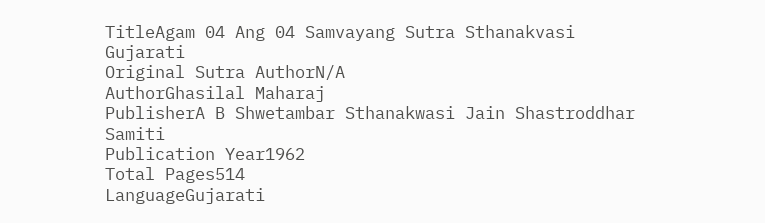TitleAgam 04 Ang 04 Samvayang Sutra Sthanakvasi Gujarati
Original Sutra AuthorN/A
AuthorGhasilal Maharaj
PublisherA B Shwetambar Sthanakwasi Jain Shastroddhar Samiti
Publication Year1962
Total Pages514
LanguageGujarati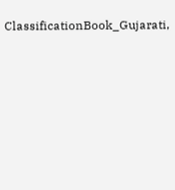ClassificationBook_Gujarati,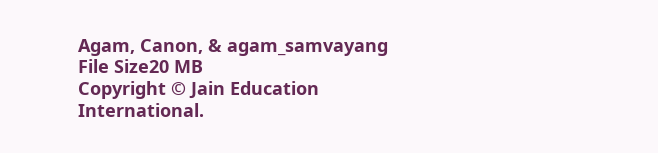Agam, Canon, & agam_samvayang
File Size20 MB
Copyright © Jain Education International.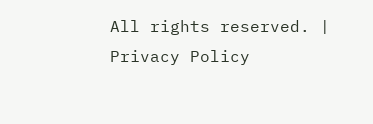All rights reserved. | Privacy Policy